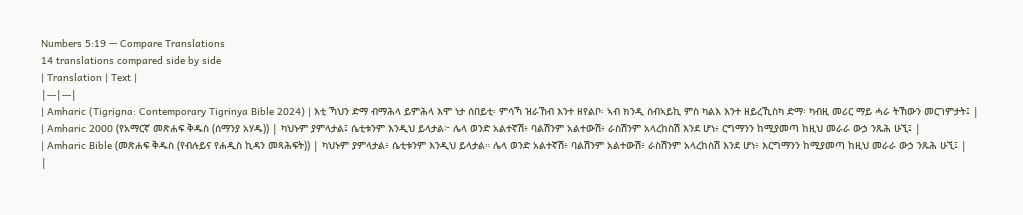Numbers 5:19 — Compare Translations
14 translations compared side by side
| Translation | Text |
|---|---|
| Amharic (Tigrigna: Contemporary Tigrinya Bible 2024) | እቲ ኻህን ድማ ብማሕላ ይምሕላ እሞ ነታ ሰበይቲ፡ ምሳኻ ዝራኸብ እንተ ዘየልቦ፡ ኣብ ክንዲ ሰብኣይኪ ምስ ካልእ እንተ ዘይረኺስካ ድማ፡ ካብዚ መሪር ማይ ሓራ ትኸውን መርገምታት፤ |
| Amharic 2000 (የአማርኛ መጽሐፍ ቅዱስ (ሰማንያ አሃዱ)) | ካህኑም ያምላታል፤ ሴቲቱንም እንዲህ ይላታል፦ ሌላ ወንድ አልተኛሽ፥ ባልሽንም አልተውሽ፥ ራስሽንም አላረከስሽ እንደ ሆነ፥ ርግማንን ከሚያመጣ ከዚህ መራራ ውኃ ንጹሕ ሁኚ፤ |
| Amharic Bible (መጽሐፍ ቅዱስ (የብሉይና የሐዲስ ኪዳን መጻሕፍት)) | ካህኑም ያምላታል፥ ሴቲቱንም እንዲህ ይላታል። ሌላ ወንድ አልተኛሽ፥ ባልሽንም አልተውሽ፥ ራስሽንም አላረከስሽ እንደ ሆነ፥ እርግማንን ከሚያመጣ ከዚህ መራራ ውኃ ንጹሕ ሁኚ፤ |
|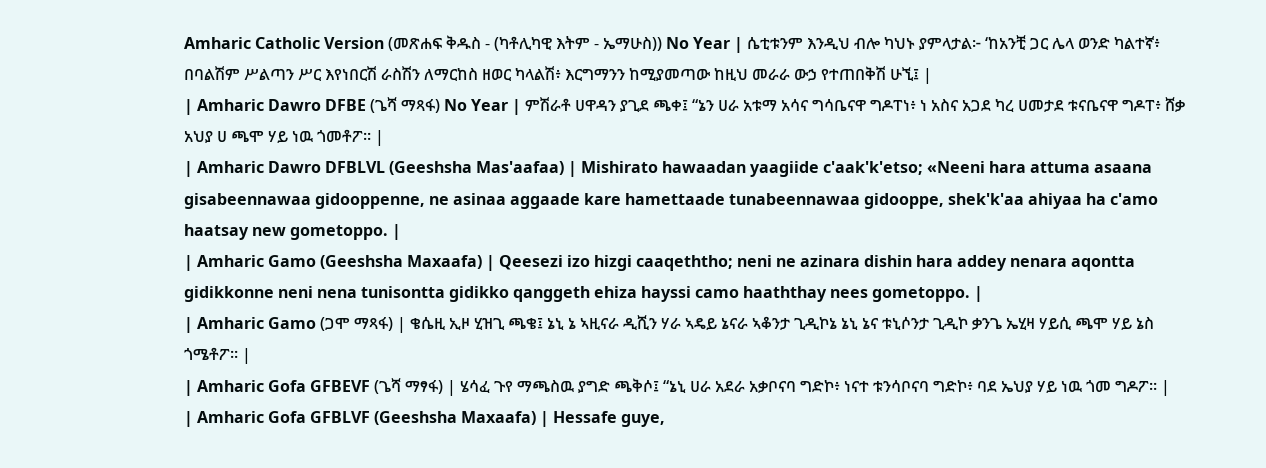Amharic Catholic Version (መጽሐፍ ቅዱስ - (ካቶሊካዊ እትም - ኤማሁስ)) No Year | ሴቲቱንም እንዲህ ብሎ ካህኑ ያምላታል፦ ‘ከአንቺ ጋር ሌላ ወንድ ካልተኛ፥ በባልሽም ሥልጣን ሥር እየነበርሽ ራስሽን ለማርከስ ዘወር ካላልሽ፥ እርግማንን ከሚያመጣው ከዚህ መራራ ውኃ የተጠበቅሽ ሁኚ፤ |
| Amharic Dawro DFBE (ጌሻ ማጻፋ) No Year | ምሽራቶ ሀዋዳን ያጊደ ጫቀ፤ “ኔን ሀራ አቱማ አሳና ግሳቤናዋ ግዶፐነ፥ ነ አስና አጋደ ካረ ሀመታደ ቱናቤናዋ ግዶፐ፥ ሸቃ አህያ ሀ ጫሞ ሃይ ነዉ ጎመቶፖ። |
| Amharic Dawro DFBLVL (Geeshsha Mas'aafaa) | Mishirato hawaadan yaagiide c'aak'k'etso; «Neeni hara attuma asaana gisabeennawaa gidooppenne, ne asinaa aggaade kare hamettaade tunabeennawaa gidooppe, shek'k'aa ahiyaa ha c'amo haatsay new gometoppo. |
| Amharic Gamo (Geeshsha Maxaafa) | Qeesezi izo hizgi caaqeththo; neni ne azinara dishin hara addey nenara aqontta gidikkonne neni nena tunisontta gidikko qanggeth ehiza hayssi camo haaththay nees gometoppo. |
| Amharic Gamo (ጋሞ ማጻፋ) | ቄሴዚ ኢዞ ሂዝጊ ጫቄ፤ ኔኒ ኔ ኣዚናራ ዲሺን ሃራ ኣዴይ ኔናራ ኣቆንታ ጊዲኮኔ ኔኒ ኔና ቱኒሶንታ ጊዲኮ ቃንጌ ኤሂዛ ሃይሲ ጫሞ ሃይ ኔስ ጎሜቶፖ። |
| Amharic Gofa GFBEVF (ጌሻ ማፃፋ) | ሄሳፈ ጉየ ማጫስዉ ያግድ ጫቅሶ፤ “ኔኒ ሀራ አደራ አቃቦናባ ግድኮ፥ ነናተ ቱንሳቦናባ ግድኮ፥ ባደ ኤህያ ሃይ ነዉ ጎመ ግዶፖ። |
| Amharic Gofa GFBLVF (Geeshsha Maxaafa) | Hessafe guye,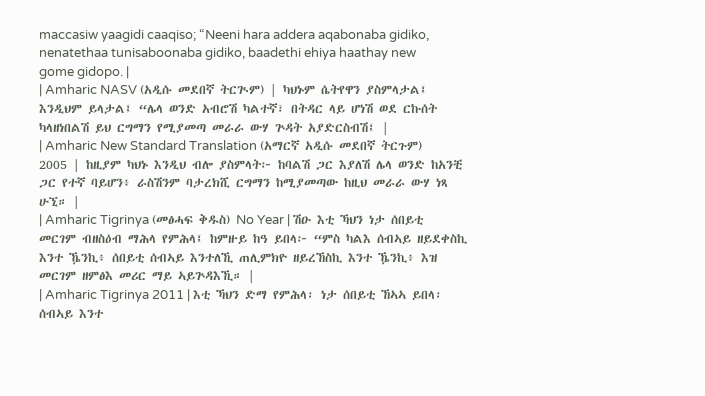maccasiw yaagidi caaqiso; “Neeni hara addera aqabonaba gidiko, nenatethaa tunisaboonaba gidiko, baadethi ehiya haathay new gome gidopo. |
| Amharic NASV (አዲሱ መደበኛ ትርጒም) | ካህኑም ሴትየዋን ያስምላታል፤ እንዲህም ይላታል፤ “ሌላ ወንድ አብሮሽ ካልተኛ፣ በትዳር ላይ ሆነሽ ወደ ርኩሰት ካላዘነበልሽ ይህ ርግማን የሚያመጣ መራራ ውሃ ጕዳት አያድርስብሽ፤ |
| Amharic New Standard Translation (አማርኛ አዲሱ መደበኛ ትርጉም) 2005 | ከዚያም ካህኑ እንዲህ ብሎ ያስምላት፦ ከባልሽ ጋር እያለሽ ሌላ ወንድ ከአንቺ ጋር የተኛ ባይሆን፥ ራስሽንም ባታረክሺ ርግማን ከሚያመጣው ከዚህ መራራ ውሃ ነጻ ሁኚ። |
| Amharic Tigrinya (መፅሓፍ ቅዱስ) No Year | ሽዑ እቲ ኻህን ነታ ሰበይቲ መርገም ብዘስዕብ ማሕላ የምሕላ፤ ከምዙይ ከዓ ይበላ፦ “ምስ ካልእ ሰብኣይ ዘይደቀስኪ እንተ ዄንኪ፥ ሰበይቲ ሰብኣይ እንተለኺ ጠሊምክዮ ዘይረኸስኪ እንተ ዄንኪ፥ እዝ መርገም ዘምፅእ መሪር ማይ ኣይጕዳእኺ። |
| Amharic Tigrinya 2011 | እቲ ኻህን ድማ የምሕላ፡ ነታ ሰበይቲ ኸኣኣ ይበላ፡ ሰብኣይ እንተ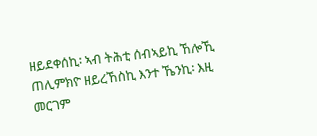ዘይደቀሰኪ፡ ኣብ ትሕቲ ሰብኣይኪ ኸሎኺ ጠሊምክዮ ዘይረኸስኪ እንተ ኼንኪ፡ እዚ መርገም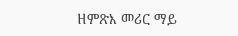ዘምጽእ መሪር ማይ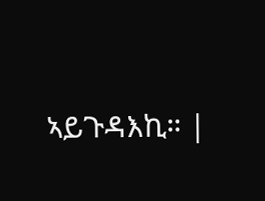ኣይጉዳእኪ። |